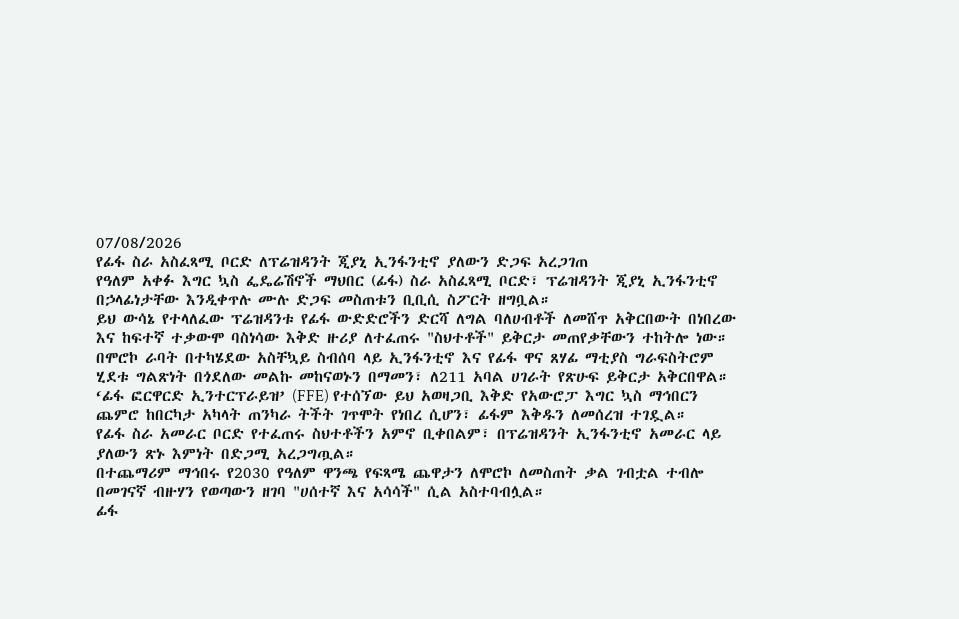07/08/2026
የፊፋ ስራ አስፈጻሚ ቦርድ ለፕሬዝዳንት ጂያኒ ኢንፋንቲኖ ያለውን ድጋፍ አረጋገጠ
የዓለም አቀፉ እግር ኳስ ፌዴሬሽኖች ማህበር (ፊፋ) ስራ አስፈጻሚ ቦርድ፣ ፕሬዝዳንት ጂያኒ ኢንፋንቲኖ በኃላፊነታቸው እንዲቀጥሉ ሙሉ ድጋፍ መስጠቱን ቢቢሲ ስፖርት ዘግቧል።
ይህ ውሳኔ የተላለፈው ፕሬዝዳንቱ የፊፋ ውድድሮችን ድርሻ ለግል ባለሀብቶች ለመሸጥ አቅርበውት በነበረው እና ከፍተኛ ተቃውሞ ባስነሳው እቅድ ዙሪያ ለተፈጠሩ "ስህተቶች" ይቅርታ መጠየቃቸውን ተከትሎ ነው።
በሞሮኮ ራባት በተካሄደው አስቸኳይ ስብሰባ ላይ ኢንፋንቲኖ እና የፊፋ ዋና ጸሃፊ ማቲያስ ግራፍስትሮም ሂደቱ ግልጽነት በጎደለው መልኩ መከናወኑን በማመን፣ ለ211 አባል ሀገራት የጽሁፍ ይቅርታ አቅርበዋል።
‘ፊፋ ፎርዋርድ ኢንተርፕራይዝ’ (FFE) የተሰኘው ይህ አወዛጋቢ እቅድ የአውሮፓ እግር ኳስ ማኅበርን ጨምሮ ከበርካታ አካላት ጠንካራ ትችት ገጥሞት የነበረ ሲሆን፣ ፊፋም እቅዱን ለመሰረዝ ተገዷል።
የፊፋ ስራ አመራር ቦርድ የተፈጠሩ ስህተቶችን አምኖ ቢቀበልም፣ በፕሬዝዳንት ኢንፋንቲኖ አመራር ላይ ያለውን ጽኑ እምነት በድጋሚ አረጋግጧል።
በተጨማሪም ማኅበሩ የ2030 የዓለም ዋንጫ የፍጻሜ ጨዋታን ለሞሮኮ ለመስጠት ቃል ገብቷል ተብሎ በመገናኛ ብዙሃን የወጣውን ዘገባ "ሀሰተኛ እና አሳሳች" ሲል አስተባብሏል።
ፊፋ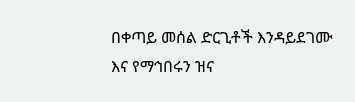በቀጣይ መሰል ድርጊቶች እንዳይደገሙ እና የማኅበሩን ዝና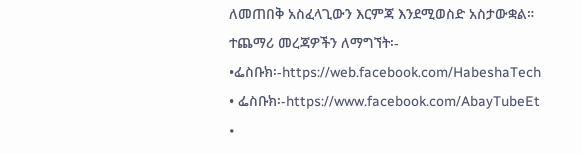ለመጠበቅ አስፈላጊውን እርምጃ እንደሚወስድ አስታውቋል።
ተጨማሪ መረጃዎችን ለማግኘት፡-
•ፌስቡክ፡-https://web.facebook.com/HabeshaTech
• ፌስቡክ፡-https://www.facebook.com/AbayTubeEt
•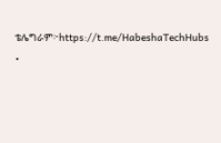ቴሌግራም፦https://t.me/HabeshaTechHubs
•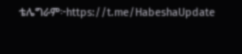ቴሌግራም፦https://t.me/HabeshaUpdate